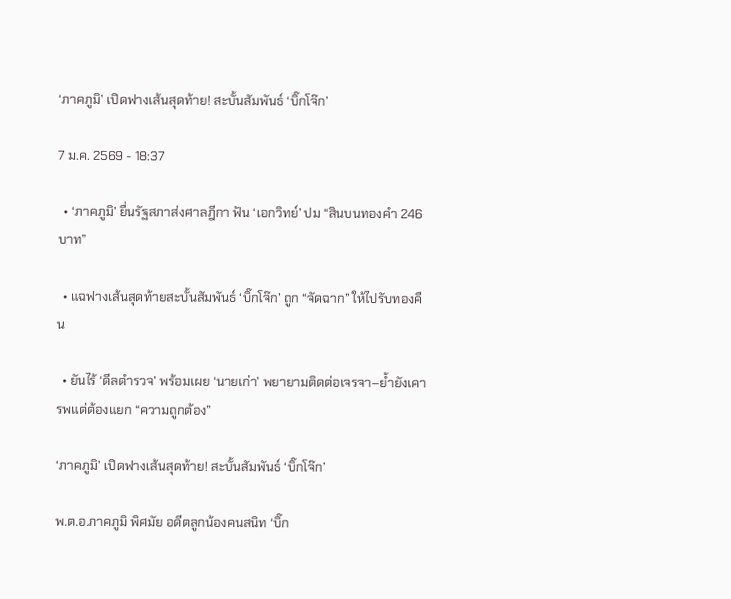‘ภาคภูมิ’ เปิดฟางเส้นสุดท้าย! สะบั้นสัมพันธ์ ‘บิ๊กโจ๊ก’

7 ม.ค. 2569 - 18:37

  • ‘ภาคภูมิ’ ยื่นรัฐสภาส่งศาลฎีกา ฟัน ‘เอกวิทย์’ ปม “สินบนทองคำ 246 บาท”

  • แฉฟางเส้นสุดท้ายสะบั้นสัมพันธ์ ‘บิ๊กโจ๊ก’ ถูก “จัดฉาก” ให้ไปรับทองคืน

  • ยันไร้ ‘ดีลตำรวจ’ พร้อมเผย ‘นายเก่า’ พยายามติดต่อเจรจา–ย้ำยังเคารพแต่ต้องแยก “ความถูกต้อง”

‘ภาคภูมิ’ เปิดฟางเส้นสุดท้าย! สะบั้นสัมพันธ์ ‘บิ๊กโจ๊ก’

พ.ต.อ.ภาคภูมิ พิศมัย อดีตลูกน้องคนสนิท ‘บิ๊ก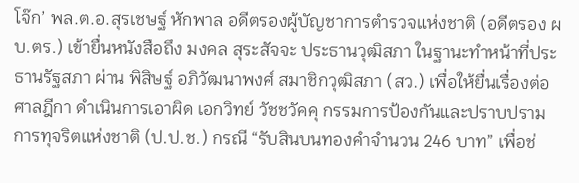โจ๊ก’ พล.ต.อ.สุรเชษฐ์ หักพาล อดีตรองผู้บัญชาการตำรวจแห่งชาติ (อดีตรอง ผบ.ตร.) เข้ายื่นหนังสือถึง มงคล สุระสัจจะ ประธานวุฒิสภา ในฐานะทำหน้าที่ประธานรัฐสภา ผ่าน พิสิษฐ์ อภิวัฒนาพงศ์ สมาชิกวุฒิสภา (สว.) เพื่อให้ยื่นเรื่องต่อศาลฎีกา ดำเนินการเอาผิด เอกวิทย์ วัชชวัคคุ กรรมการป้องกันและปราบปรามการทุจริตแห่งชาติ (ป.ป.ช.) กรณี “รับสินบนทองคำจำนวน 246 บาท” เพื่อช่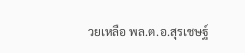วยเหลือ พล.ต.อ.สุรเชษฐ์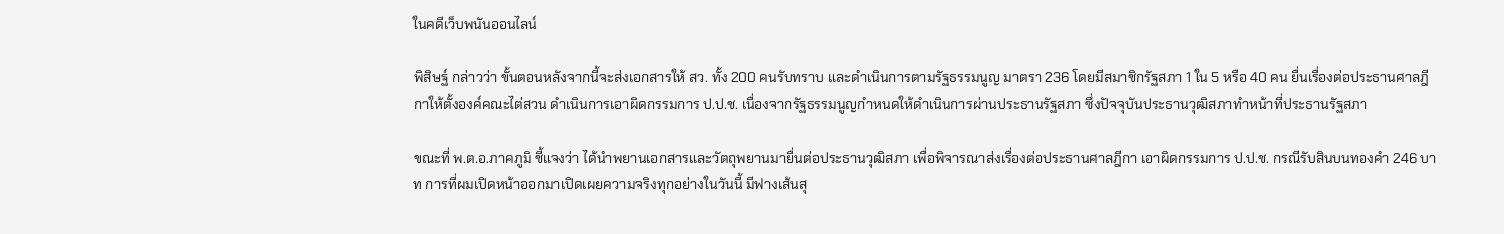ในคดีเว็บพนันออนไลน์

พิสิษฐ์ กล่าวว่า ขั้นตอนหลังจากนี้จะส่งเอกสารให้ สว. ทั้ง 200 คนรับทราบ และดำเนินการตามรัฐธรรมนูญ มาตรา 236 โดยมีสมาชิกรัฐสภา 1 ใน 5 หรือ 40 คน ยื่นเรื่องต่อประธานศาลฎีกาให้ตั้งองค์คณะไต่สวน ดำเนินการเอาผิดกรรมการ ป.ป.ช. เนื่องจากรัฐธรรมนูญกำหนดให้ดำเนินการผ่านประธานรัฐสภา ซึ่งปัจจุบันประธานวุฒิสภาทำหน้าที่ประธานรัฐสภา

ขณะที่ พ.ต.อ.ภาคภูมิ ชี้แจงว่า ได้นำพยานเอกสารและวัตถุพยานมายื่นต่อประธานวุฒิสภา เพื่อพิจารณาส่งเรื่องต่อประธานศาลฎีกา เอาผิดกรรมการ ป.ป.ช. กรณีรับสินบนทองคำ 246 บาท การที่ผมเปิดหน้าออกมาเปิดเผยความจริงทุกอย่างในวันนี้ มีฟางเส้นสุ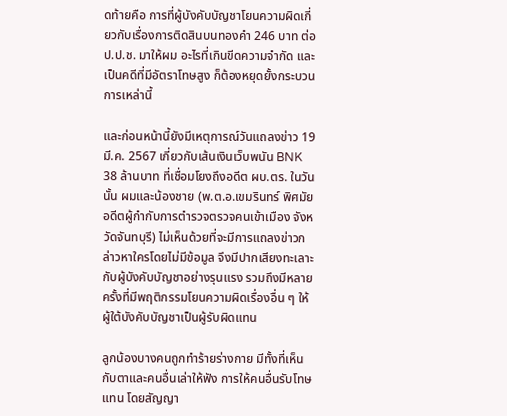ดท้ายคือ การที่ผู้บังคับบัญชาโยนความผิดเกี่ยวกับเรื่องการติดสินบนทองคำ 246 บาท ต่อ ป.ป.ช. มาให้ผม อะไรที่เกินขีดความจำกัด และเป็นคดีที่มีอัตราโทษสูง ก็ต้องหยุดยั้งกระบวนการเหล่านี้

และก่อนหน้านี้ยังมีเหตุการณ์วันแถลงข่าว 19 มี.ค. 2567 เกี่ยวกับเส้นเงินเว็บพนัน BNK 38 ล้านบาท ที่เชื่อมโยงถึงอดีต ผบ.ตร. ในวันนั้น ผมและน้องชาย (พ.ต.อ.เขมรินทร์ พิศมัย อดีตผู้กำกับการตำรวจตรวจคนเข้าเมือง จังหวัดจันทบุรี) ไม่เห็นด้วยที่จะมีการแถลงข่าวกล่าวหาใครโดยไม่มีข้อมูล จึงมีปากเสียงทะเลาะกับผู้บังคับบัญชาอย่างรุนแรง รวมถึงมีหลายครั้งที่มีพฤติกรรมโยนความผิดเรื่องอื่น ๆ ให้ผู้ใต้บังคับบัญชาเป็นผู้รับผิดแทน

ลูกน้องบางคนถูกทำร้ายร่างกาย มีทั้งที่เห็นกับตาและคนอื่นเล่าให้ฟัง การให้คนอื่นรับโทษแทน โดยสัญญา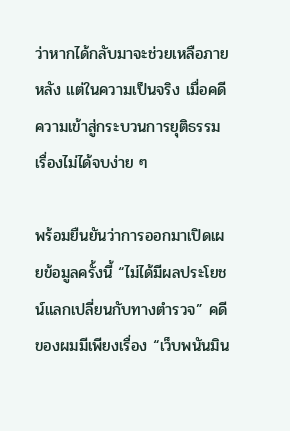ว่าหากได้กลับมาจะช่วยเหลือภายหลัง แต่ในความเป็นจริง เมื่อคดีความเข้าสู่กระบวนการยุติธรรม เรื่องไม่ได้จบง่าย ๆ

พร้อมยืนยันว่าการออกมาเปิดเผยข้อมูลครั้งนี้ “ไม่ได้มีผลประโยชน์แลกเปลี่ยนกับทางตำรวจ” คดีของผมมีเพียงเรื่อง “เว็บพนันมิน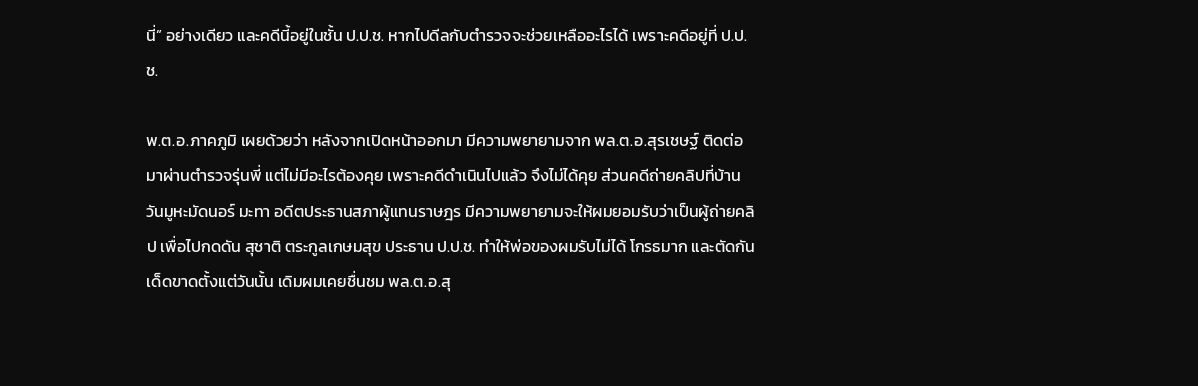นี่” อย่างเดียว และคดีนี้อยู่ในชั้น ป.ป.ช. หากไปดีลกับตำรวจจะช่วยเหลืออะไรได้ เพราะคดีอยู่ที่ ป.ป.ช.

พ.ต.อ.ภาคภูมิ เผยด้วยว่า หลังจากเปิดหน้าออกมา มีความพยายามจาก พล.ต.อ.สุรเชษฐ์ ติดต่อมาผ่านตำรวจรุ่นพี่ แต่ไม่มีอะไรต้องคุย เพราะคดีดำเนินไปแล้ว จึงไม่ได้คุย ส่วนคดีถ่ายคลิปที่บ้าน วันมูหะมัดนอร์ มะทา อดีตประธานสภาผู้แทนราษฎร มีความพยายามจะให้ผมยอมรับว่าเป็นผู้ถ่ายคลิป เพื่อไปกดดัน สุชาติ ตระกูลเกษมสุข ประธาน ป.ป.ช. ทำให้พ่อของผมรับไม่ได้ โกรธมาก และตัดกันเด็ดขาดตั้งแต่วันนั้น เดิมผมเคยชื่นชม พล.ต.อ.สุ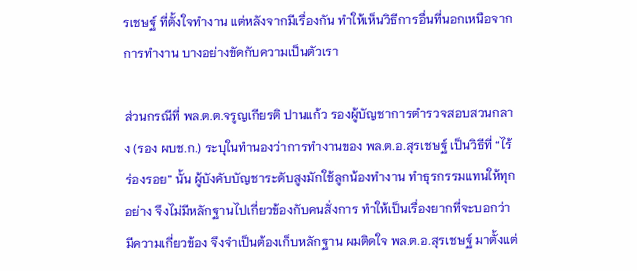รเชษฐ์ ที่ตั้งใจทำงาน แต่หลังจากมีเรื่องกัน ทำให้เห็นวิธีการอื่นที่นอกเหนือจากการทำงาน บางอย่างขัดกับความเป็นตัวเรา

ส่วนกรณีที่ พล.ต.ต.จรูญเกียรติ ปานแก้ว รองผู้บัญชาการตำรวจสอบสวนกลาง (รอง ผบช.ก.) ระบุในทำนองว่าการทำงานของ พล.ต.อ.สุรเชษฐ์ เป็นวิธีที่ “ไร้ร่องรอย” นั้น ผู้บังคับบัญชาระดับสูงมักใช้ลูกน้องทำงาน ทำธุรกรรมแทนให้ทุกอย่าง จึงไม่มีหลักฐานไปเกี่ยวข้องกับคนสั่งการ ทำให้เป็นเรื่องยากที่จะบอกว่ามีความเกี่ยวข้อง จึงจำเป็นต้องเก็บหลักฐาน ผมติดใจ พล.ต.อ.สุรเชษฐ์ มาตั้งแต่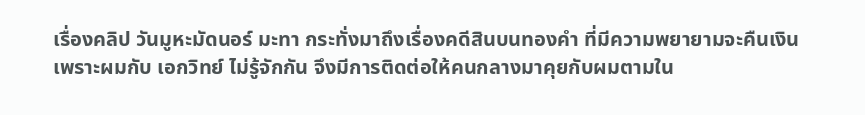เรื่องคลิป วันมูหะมัดนอร์ มะทา กระทั่งมาถึงเรื่องคดีสินบนทองคำ ที่มีความพยายามจะคืนเงิน เพราะผมกับ เอกวิทย์ ไม่รู้จักกัน จึงมีการติดต่อให้คนกลางมาคุยกับผมตามใน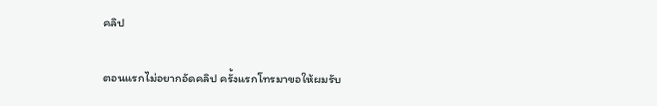คลิป

ตอนแรกไม่อยากอัดคลิป ครั้งแรกโทรมาขอให้ผมรับ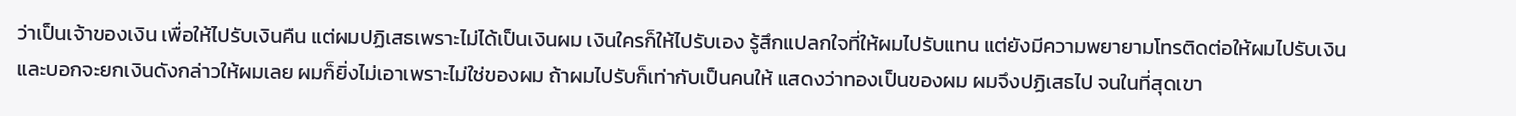ว่าเป็นเจ้าของเงิน เพื่อให้ไปรับเงินคืน แต่ผมปฏิเสธเพราะไม่ได้เป็นเงินผม เงินใครก็ให้ไปรับเอง รู้สึกแปลกใจที่ให้ผมไปรับแทน แต่ยังมีความพยายามโทรติดต่อให้ผมไปรับเงิน และบอกจะยกเงินดังกล่าวให้ผมเลย ผมก็ยิ่งไม่เอาเพราะไม่ใช่ของผม ถ้าผมไปรับก็เท่ากับเป็นคนให้ แสดงว่าทองเป็นของผม ผมจึงปฏิเสธไป จนในที่สุดเขา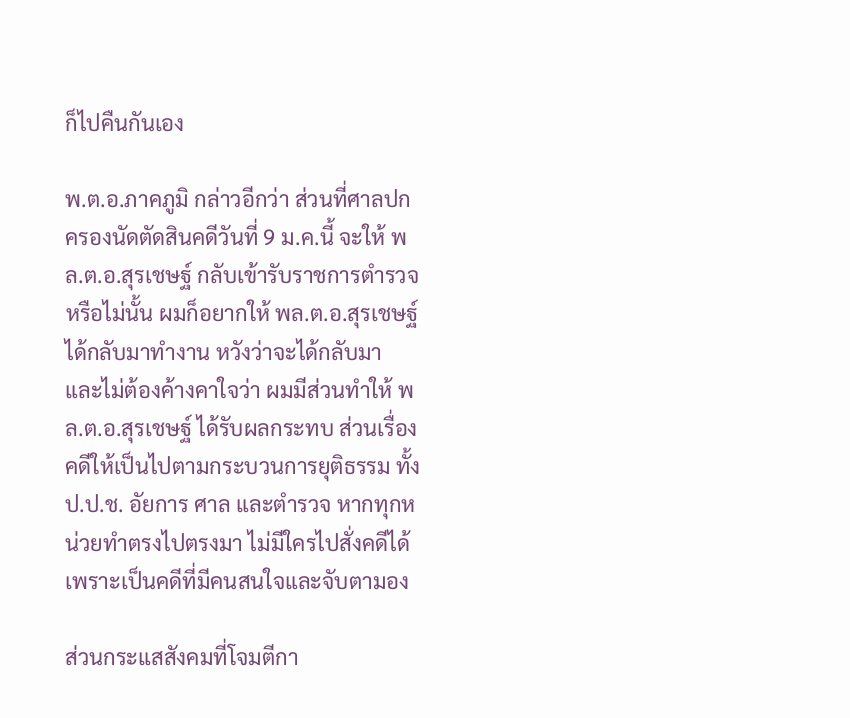ก็ไปคืนกันเอง

พ.ต.อ.ภาคภูมิ กล่าวอีกว่า ส่วนที่ศาลปกครองนัดตัดสินคดีวันที่ 9 ม.ค.นี้ จะให้ พล.ต.อ.สุรเชษฐ์ กลับเข้ารับราชการตำรวจหรือไม่นั้น ผมก็อยากให้ พล.ต.อ.สุรเชษฐ์ ได้กลับมาทำงาน หวังว่าจะได้กลับมา และไม่ต้องค้างคาใจว่า ผมมีส่วนทำให้ พล.ต.อ.สุรเชษฐ์ ได้รับผลกระทบ ส่วนเรื่องคดีให้เป็นไปตามกระบวนการยุติธรรม ทั้ง ป.ป.ช. อัยการ ศาล และตำรวจ หากทุกหน่วยทำตรงไปตรงมา ไม่มีใครไปสั่งคดีได้ เพราะเป็นคดีที่มีคนสนใจและจับตามอง

ส่วนกระแสสังคมที่โจมตีกา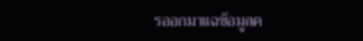รออกมาแฉข้อมูลค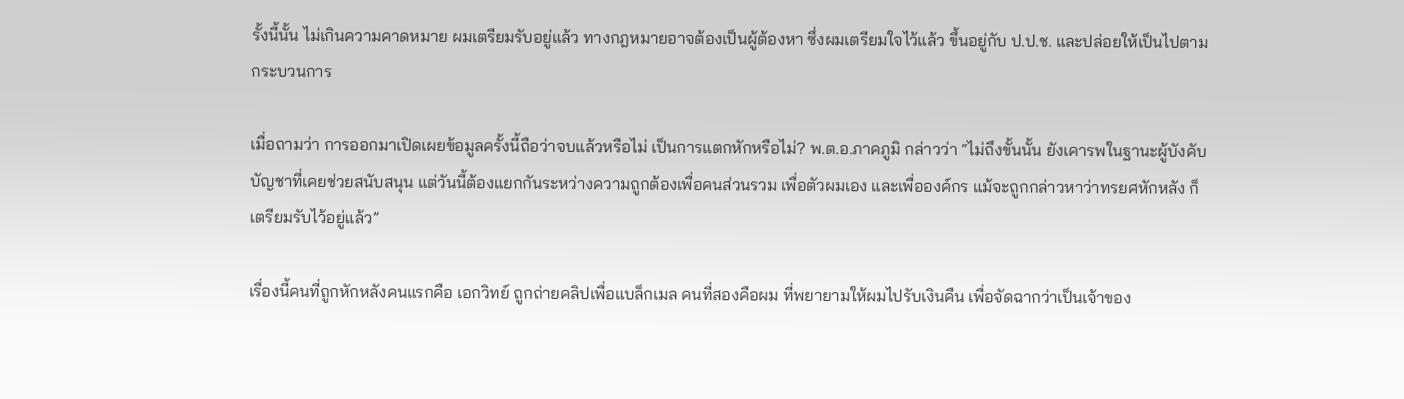รั้งนี้นั้น ไม่เกินความคาดหมาย ผมเตรียมรับอยู่แล้ว ทางกฎหมายอาจต้องเป็นผู้ต้องหา ซึ่งผมเตรียมใจไว้แล้ว ขึ้นอยู่กับ ป.ป.ช. และปล่อยให้เป็นไปตามกระบวนการ

เมื่อถามว่า การออกมาเปิดเผยข้อมูลครั้งนี้ถือว่าจบแล้วหรือไม่ เป็นการแตกหักหรือไม่? พ.ต.อ.ภาคภูมิ กล่าวว่า “ไม่ถึงขั้นนั้น ยังเคารพในฐานะผู้บังคับบัญชาที่เคยช่วยสนับสนุน แต่วันนี้ต้องแยกกันระหว่างความถูกต้องเพื่อคนส่วนรวม เพื่อตัวผมเอง และเพื่อองค์กร แม้จะถูกกล่าวหาว่าทรยศหักหลัง ก็เตรียมรับไว้อยู่แล้ว”

เรื่องนี้คนที่ถูกหักหลังคนแรกคือ เอกวิทย์ ถูกถ่ายคลิปเพื่อแบล็กเมล คนที่สองคือผม ที่พยายามให้ผมไปรับเงินคืน เพื่อจัดฉากว่าเป็นเจ้าของ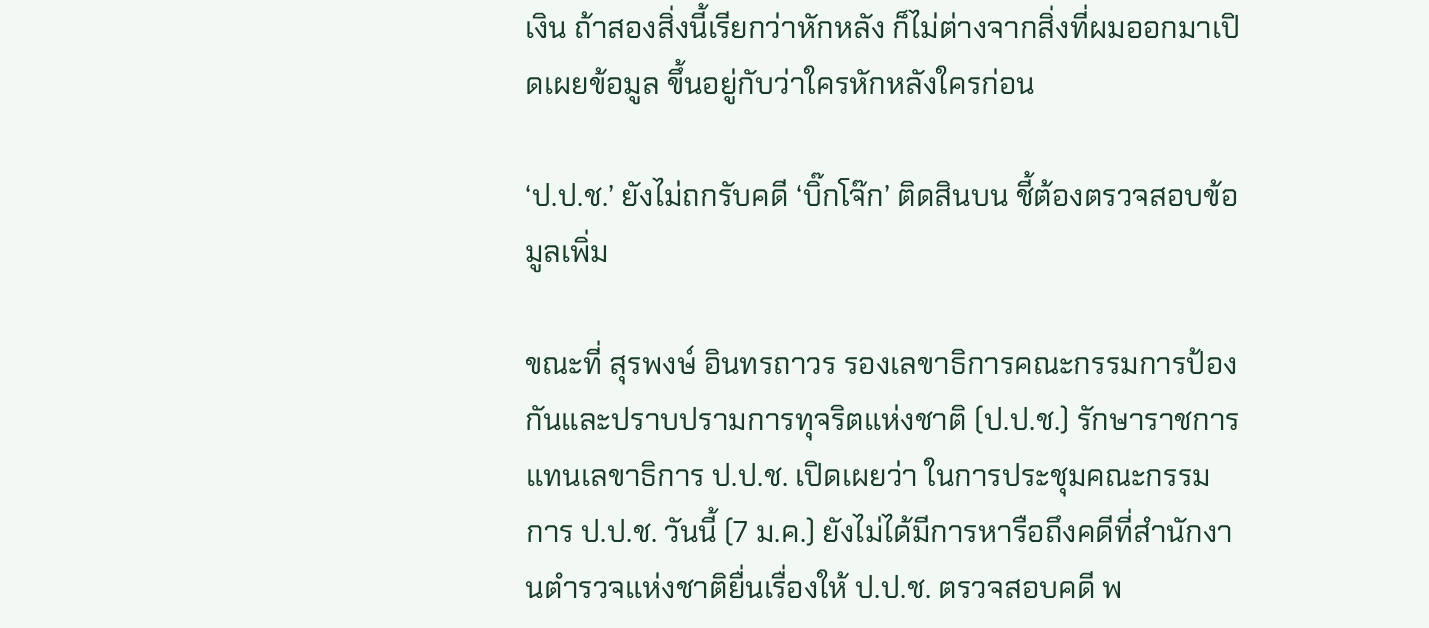เงิน ถ้าสองสิ่งนี้เรียกว่าหักหลัง ก็ไม่ต่างจากสิ่งที่ผมออกมาเปิดเผยข้อมูล ขึ้นอยู่กับว่าใครหักหลังใครก่อน

‘ป.ป.ช.’ ยังไม่ถกรับคดี ‘บิ๊กโจ๊ก’ ติดสินบน ชี้ต้องตรวจสอบข้อมูลเพิ่ม

ขณะที่ สุรพงษ์ อินทรถาวร รองเลขาธิการคณะกรรมการป้องกันและปราบปรามการทุจริตแห่งชาติ (ป.ป.ช.) รักษาราชการแทนเลขาธิการ ป.ป.ช. เปิดเผยว่า ในการประชุมคณะกรรมการ ป.ป.ช. วันนี้ (7 ม.ค.) ยังไม่ได้มีการหารือถึงคดีที่สำนักงานตำรวจแห่งชาติยื่นเรื่องให้ ป.ป.ช. ตรวจสอบคดี พ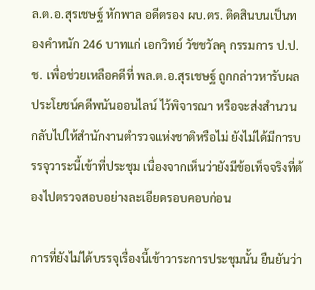ล.ต.อ.สุรเชษฐ์ หักพาล อดีตรอง ผบ.ตร. ติดสินบนเป็นทองคำหนัก 246 บาทแก่ เอกวิทย์ วัชชวัลคุ กรรมการ ป.ป.ช. เพื่อช่วยเหลือคดีที่ พล.ต.อ.สุรเชษฐ์ ถูกกล่าวหารับผลประโยชน์คดีพนันออนไลน์ ไว้พิจารณา หรือจะส่งสำนวนกลับไปให้สำนักงานตำรวจแห่งชาติหรือไม่ ยังไม่ได้มีการบรรจุวาระนี้เข้าที่ประชุม เนื่องจากเห็นว่ายังมีข้อเท็จจริงที่ต้องไปตรวจสอบอย่างละเอียดรอบคอบก่อน

การที่ยังไม่ได้บรรจุเรื่องนี้เข้าวาระการประชุมนั้น ยืนยันว่า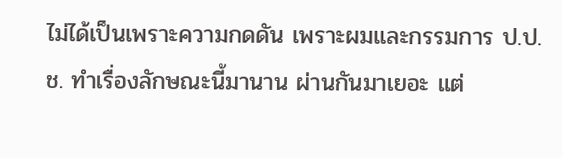ไม่ได้เป็นเพราะความกดดัน เพราะผมและกรรมการ ป.ป.ช. ทำเรื่องลักษณะนี้มานาน ผ่านกันมาเยอะ แต่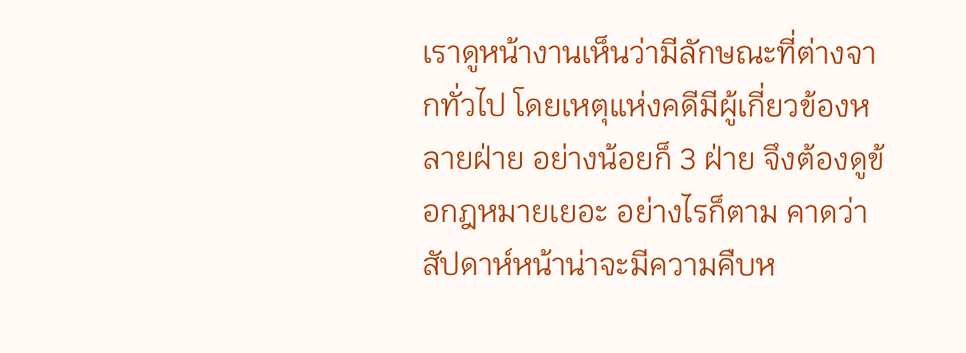เราดูหน้างานเห็นว่ามีลักษณะที่ต่างจากทั่วไป โดยเหตุแห่งคดีมีผู้เกี่ยวข้องหลายฝ่าย อย่างน้อยก็ 3 ฝ่าย จึงต้องดูข้อกฎหมายเยอะ อย่างไรก็ตาม คาดว่าสัปดาห์หน้าน่าจะมีความคืบห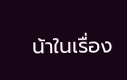น้าในเรื่อง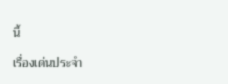นี้

เรื่องเด่นประจำ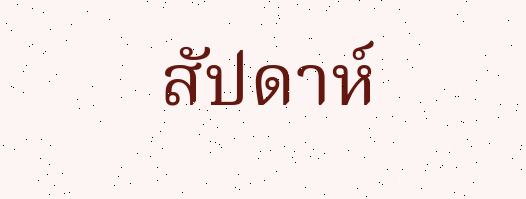สัปดาห์